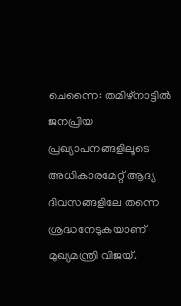ചെന്നൈ: തമിഴ്നാട്ടിൽ ജനപ്രിയ പ്രഖ്യാപനങ്ങളിലൂടെ അധികാരമേറ്റ് ആദ്യ ദിവസങ്ങളിലേ തന്നെ ശ്രദ്ധനേടുകയാണ് മുഖ്യമന്ത്രി വിജയ്.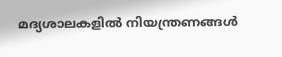മദ്യശാലകളിൽ നിയന്ത്രണങ്ങൾ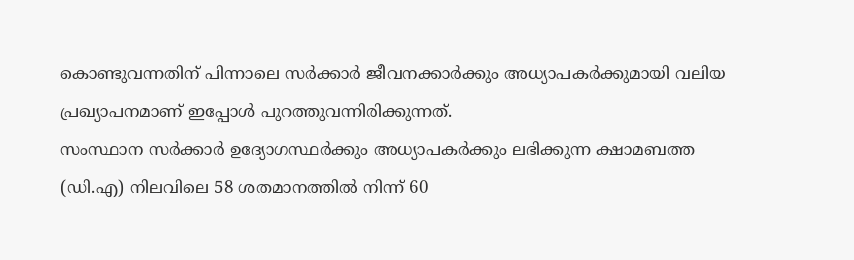കൊണ്ടുവന്നതിന് പിന്നാലെ സർക്കാർ ജീവനക്കാർക്കും അധ്യാപകർക്കുമായി വലിയ പ്രഖ്യാപനമാണ് ഇപ്പോൾ പുറത്തുവന്നിരിക്കുന്നത്.
സംസ്ഥാന സർക്കാർ ഉദ്യോഗസ്ഥർക്കും അധ്യാപകർക്കും ലഭിക്കുന്ന ക്ഷാമബത്ത (ഡി.എ) നിലവിലെ 58 ശതമാനത്തിൽ നിന്ന് 60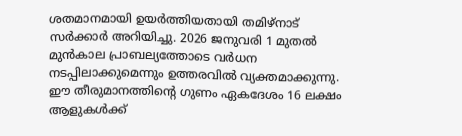ശതമാനമായി ഉയർത്തിയതായി തമിഴ്നാട് സർക്കാർ അറിയിച്ചു. 2026 ജനുവരി 1 മുതൽ മുൻകാല പ്രാബല്യത്തോടെ വർധന നടപ്പിലാക്കുമെന്നും ഉത്തരവിൽ വ്യക്തമാക്കുന്നു.
ഈ തീരുമാനത്തിന്റെ ഗുണം ഏകദേശം 16 ലക്ഷം ആളുകൾക്ക്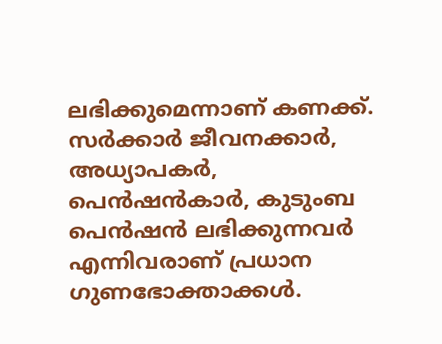ലഭിക്കുമെന്നാണ് കണക്ക്. സർക്കാർ ജീവനക്കാർ, അധ്യാപകർ, പെൻഷൻകാർ, കുടുംബ പെൻഷൻ ലഭിക്കുന്നവർ എന്നിവരാണ് പ്രധാന ഗുണഭോക്താക്കൾ.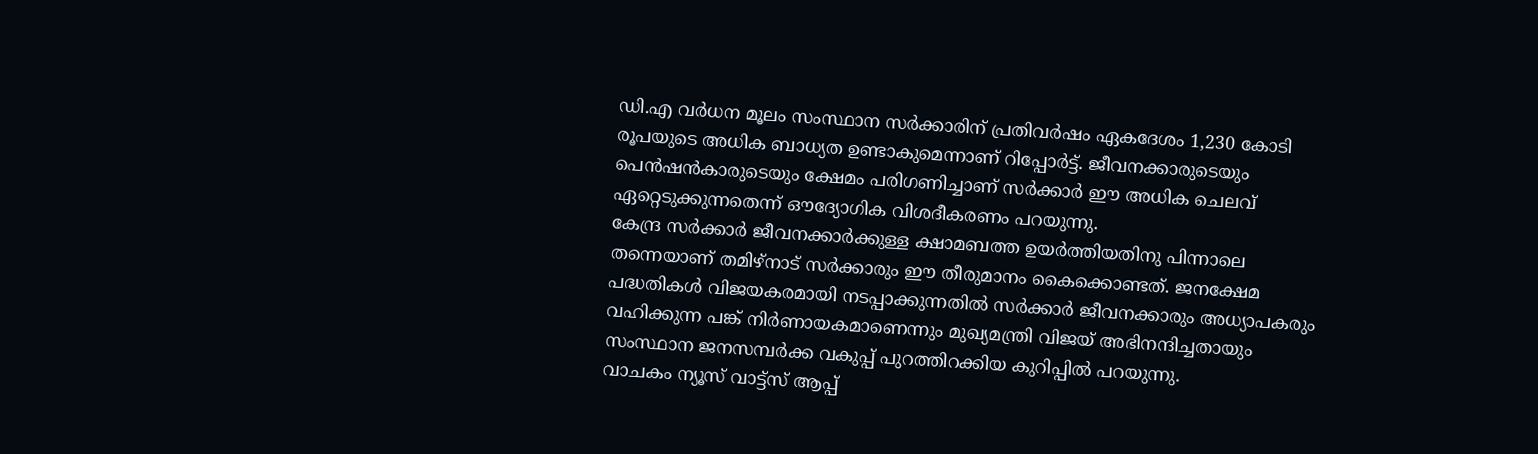ഡി.എ വർധന മൂലം സംസ്ഥാന സർക്കാരിന് പ്രതിവർഷം ഏകദേശം 1,230 കോടി രൂപയുടെ അധിക ബാധ്യത ഉണ്ടാകുമെന്നാണ് റിപ്പോർട്ട്. ജീവനക്കാരുടെയും പെൻഷൻകാരുടെയും ക്ഷേമം പരിഗണിച്ചാണ് സർക്കാർ ഈ അധിക ചെലവ് ഏറ്റെടുക്കുന്നതെന്ന് ഔദ്യോഗിക വിശദീകരണം പറയുന്നു.
കേന്ദ്ര സർക്കാർ ജീവനക്കാർക്കുള്ള ക്ഷാമബത്ത ഉയർത്തിയതിനു പിന്നാലെ തന്നെയാണ് തമിഴ്നാട് സർക്കാരും ഈ തീരുമാനം കൈക്കൊണ്ടത്. ജനക്ഷേമ പദ്ധതികൾ വിജയകരമായി നടപ്പാക്കുന്നതിൽ സർക്കാർ ജീവനക്കാരും അധ്യാപകരും വഹിക്കുന്ന പങ്ക് നിർണായകമാണെന്നും മുഖ്യമന്ത്രി വിജയ് അഭിനന്ദിച്ചതായും സംസ്ഥാന ജനസമ്പർക്ക വകുപ്പ് പുറത്തിറക്കിയ കുറിപ്പിൽ പറയുന്നു.
വാചകം ന്യൂസ് വാട്ട്സ് ആപ്പ്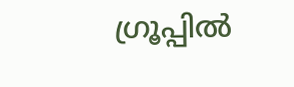ഗ്രൂപ്പിൽ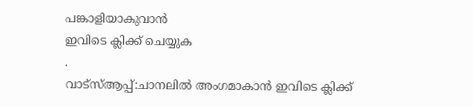പങ്കാളിയാകുവാൻ
ഇവിടെ ക്ലിക്ക് ചെയ്യുക
.
വാട്സ്ആപ്പ്:ചാനലിൽ അംഗമാകാൻ ഇവിടെ ക്ലിക്ക്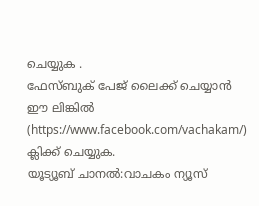ചെയ്യുക .
ഫേസ്ബുക് പേജ് ലൈക്ക് ചെയ്യാൻ ഈ ലിങ്കിൽ (https://www.facebook.com/vachakam/) ക്ലിക്ക് ചെയ്യുക.
യൂട്യൂബ് ചാനൽ:വാചകം ന്യൂസ്